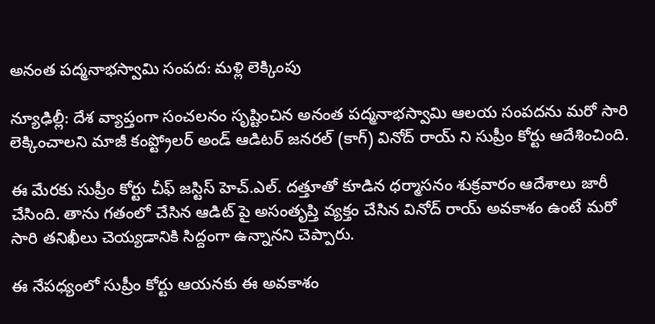అనంత పద్మనాభస్వామి సంపద: మళ్లి లెక్కింపు

న్యూఢిల్లీ: దేశ వ్యాప్తంగా సంచలనం సృష్టించిన అనంత పద్మనాభస్వామి ఆలయ సంపదను మరో సారి లెక్కించాలని మాజీ కంప్ట్రోలర్ అండ్ ఆడిటర్ జనరల్ (కాగ్) వినోద్ రాయ్ ని సుప్రీం కోర్టు ఆదేశించింది.

ఈ మేరకు సుప్రీం కోర్టు చీఫ్ జస్టిస్ హెచ్.ఎల్. దత్తూతో కూడిన ధర్మాసనం శుక్రవారం ఆదేశాలు జారీ చేసింది. తాను గతంలో చేసిన ఆడిట్ పై అసంతృప్తి వ్యక్తం చేసిన వినోద్ రాయ్ అవకాశం ఉంటే మరో సారి తనిఖీలు చెయ్యడానికి సిద్దంగా ఉన్నానని చెప్పారు.

ఈ నేపధ్యంలో సుప్రీం కోర్టు ఆయనకు ఈ అవకాశం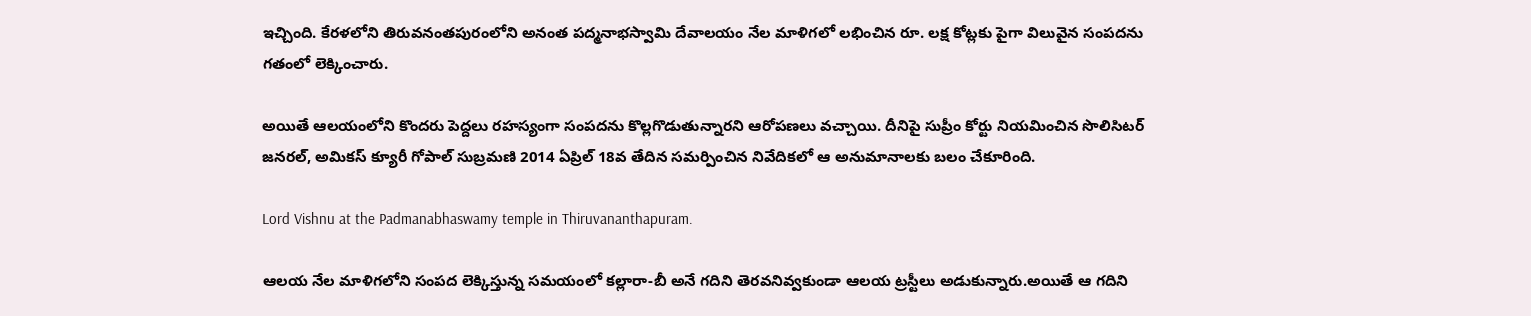ఇచ్చింది. కేరళలోని తిరువనంతపురంలోని అనంత పద్మనాభస్వామి దేవాలయం నేల మాళిగలో లభించిన రూ. లక్ష కోట్లకు పైగా విలువైన సంపదను గతంలో లెక్కించారు.

అయితే ఆలయంలోని కొందరు పెద్దలు రహస్యంగా సంపదను కొల్లగొడుతున్నారని ఆరోపణలు వచ్చాయి. దీనిపై సుప్రీం కోర్టు నియమించిన సొలిసిటర్ జనరల్, అమికస్ క్యూరీ గోపాల్ సుబ్రమణి 2014 ఏప్రిల్ 18వ తేదిన సమర్పించిన నివేదికలో ఆ అనుమానాలకు బలం చేకూరింది.

Lord Vishnu at the Padmanabhaswamy temple in Thiruvananthapuram.

ఆలయ నేల మాళిగలోని సంపద లెక్కిస్తున్న సమయంలో కల్లారా-బీ అనే గదిని తెరవనివ్వకుండా ఆలయ ట్రస్టీలు అడుకున్నారు.అయితే ఆ గదిని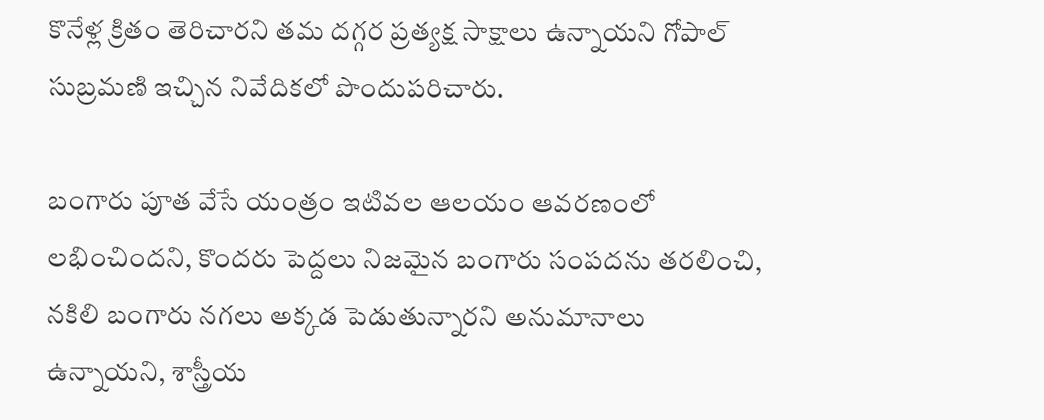కొనేళ్ల క్రితం తెరిచారని తమ దగ్గర ప్రత్యక్ష సాక్షాలు ఉన్నాయని గోపాల్ సుబ్రమణి ఇచ్చిన నివేదికలో పొందుపరిచారు.

బంగారు పూత వేసే యంత్రం ఇటివల ఆలయం ఆవరణంలో లభించిందని, కొందరు పెద్దలు నిజమైన బంగారు సంపదను తరలించి, నకిలి బంగారు నగలు అక్కడ పెడుతున్నారని అనుమానాలు ఉన్నాయని, శాస్త్రీయ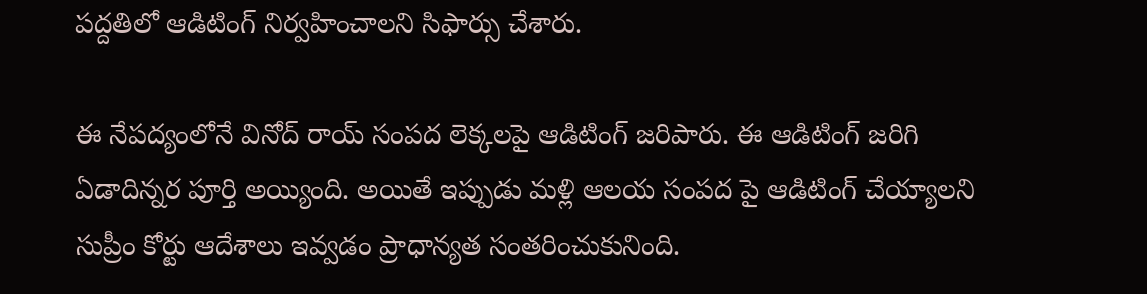పద్దతిలో ఆడిటింగ్ నిర్వహించాలని సిఫార్సు చేశారు.

ఈ నేపద్యంలోనే వినోద్ రాయ్ సంపద లెక్కలపై ఆడిటింగ్ జరిపారు. ఈ ఆడిటింగ్ జరిగి ఏడాదిన్నర పూర్తి అయ్యింది. అయితే ఇప్పుడు మళ్లి ఆలయ సంపద పై ఆడిటింగ్ చేయ్యాలని సుప్రీం కోర్టు ఆదేశాలు ఇవ్వడం ప్రాధాన్యత సంతరించుకునింది.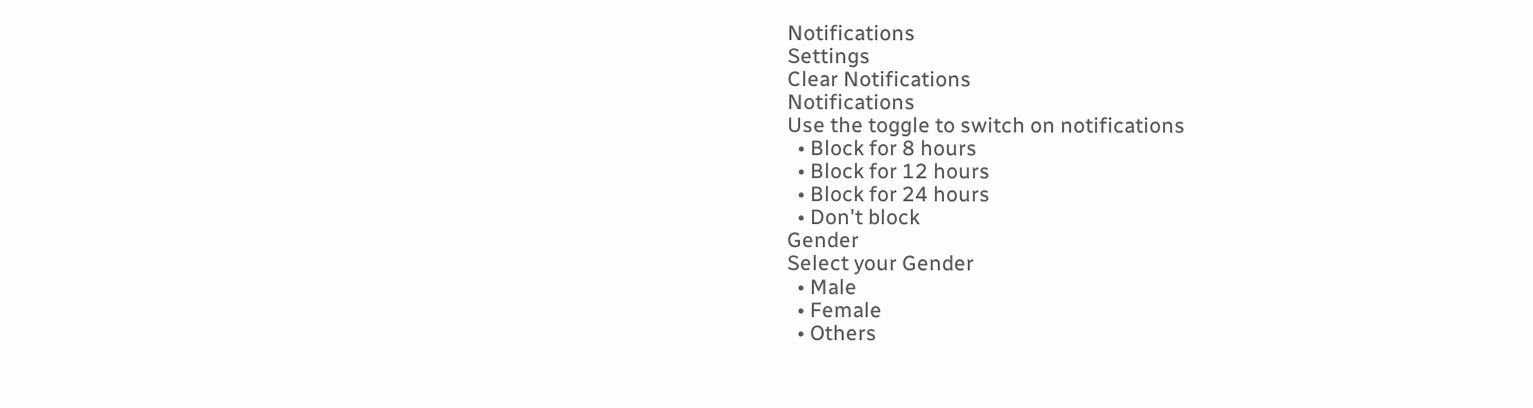Notifications
Settings
Clear Notifications
Notifications
Use the toggle to switch on notifications
  • Block for 8 hours
  • Block for 12 hours
  • Block for 24 hours
  • Don't block
Gender
Select your Gender
  • Male
  • Female
  • Others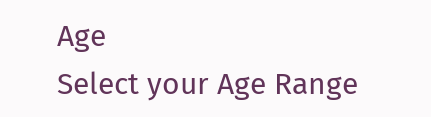Age
Select your Age Range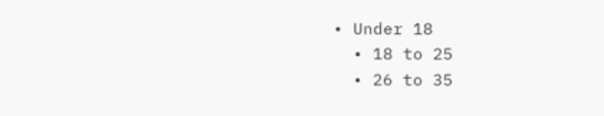• Under 18
  • 18 to 25
  • 26 to 35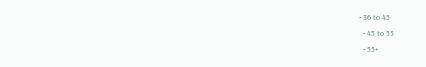• 36 to 45
  • 45 to 55
  • 55+